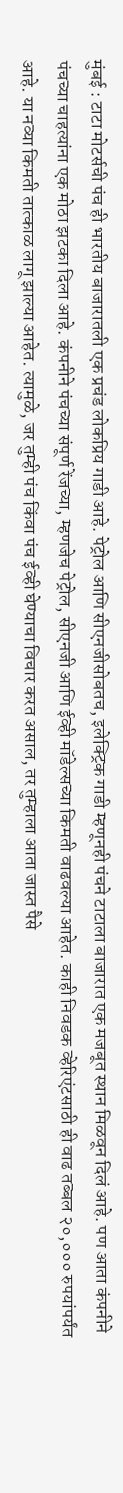मुंबई : टाटा मोटर्सची पंच ही भारतीय बाजारातली एक प्रचंड लोकप्रिय गाडी आहे. पेट्रोल आणि सीएनजीसोबतच, इलेक्ट्रिक गाडी म्हणूनही पंचने टाटाला बाजारात एक मजबूत स्थान मिळवून दिलं आहे. पण आता कंपनीने पंचच्या चाहत्यांना एक मोठा झटका दिला आहे. कंपनीने पंचच्या संपूर्ण रेंजच्या, म्हणजेच पेट्रोल, सीएनजी आणि ईव्ही मॉडेल्सच्या किमती वाढवल्या आहेत. काही निवडक व्हेरिएंटसाठी ही वाढ तब्बल २०,००० रुपयांपर्यंत आहे. या नव्या किमती तात्काळ लागू झाल्या आहेत. त्यामुळे, जर तुम्ही पंच किंवा पंच ईव्ही घेण्याचा विचार करत असाल, तर तुम्हाला आता जास्त पैसे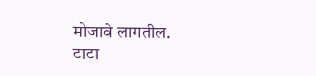मोजावे लागतील.
टाटा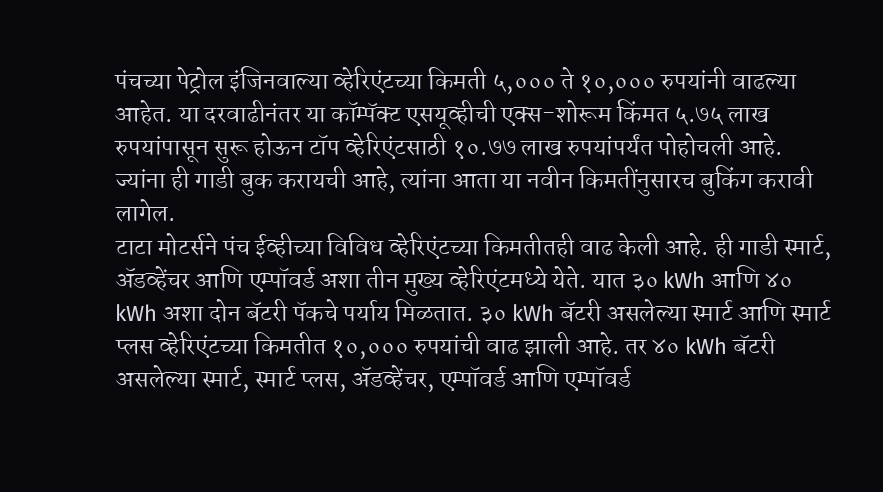पंचच्या पेट्रोल इंजिनवाल्या व्हेरिएंटच्या किमती ५,००० ते १०,००० रुपयांनी वाढल्या आहेत. या दरवाढीनंतर या कॉम्पॅक्ट एसयूव्हीची एक्स-शोरूम किंमत ५.७५ लाख रुपयांपासून सुरू होऊन टॉप व्हेरिएंटसाठी १०.७७ लाख रुपयांपर्यंत पोहोचली आहे. ज्यांना ही गाडी बुक करायची आहे, त्यांना आता या नवीन किमतींनुसारच बुकिंग करावी लागेल.
टाटा मोटर्सने पंच ईव्हीच्या विविध व्हेरिएंटच्या किमतीतही वाढ केली आहे. ही गाडी स्मार्ट, ॲडव्हेंचर आणि एम्पॉवर्ड अशा तीन मुख्य व्हेरिएंटमध्ये येते. यात ३० kWh आणि ४० kWh अशा दोन बॅटरी पॅकचे पर्याय मिळतात. ३० kWh बॅटरी असलेल्या स्मार्ट आणि स्मार्ट प्लस व्हेरिएंटच्या किमतीत १०,००० रुपयांची वाढ झाली आहे. तर ४० kWh बॅटरी असलेल्या स्मार्ट, स्मार्ट प्लस, ॲडव्हेंचर, एम्पॉवर्ड आणि एम्पॉवर्ड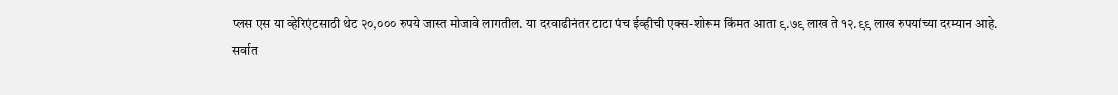प्लस एस या व्हेरिएंटसाठी थेट २०,००० रुपये जास्त मोजावे लागतील. या दरवाढीनंतर टाटा पंच ईव्हीची एक्स-शोरूम किंमत आता ९.७९ लाख ते १२.९९ लाख रुपयांच्या दरम्यान आहे.
सर्वात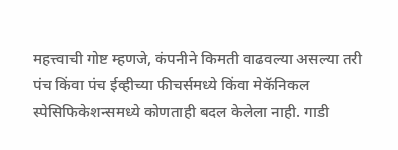महत्त्वाची गोष्ट म्हणजे, कंपनीने किमती वाढवल्या असल्या तरी पंच किंवा पंच ईव्हीच्या फीचर्समध्ये किंवा मेकॅनिकल स्पेसिफिकेशन्समध्ये कोणताही बदल केलेला नाही. गाडी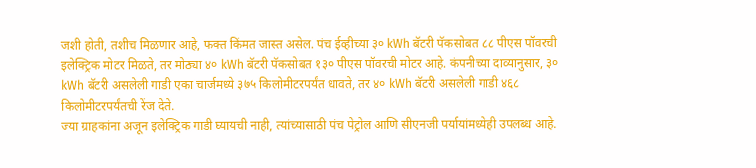जशी होती, तशीच मिळणार आहे, फक्त किंमत जास्त असेल. पंच ईव्हीच्या ३० kWh बॅटरी पॅकसोबत ८८ पीएस पॉवरची इलेक्ट्रिक मोटर मिळते, तर मोठ्या ४० kWh बॅटरी पॅकसोबत १३० पीएस पॉवरची मोटर आहे. कंपनीच्या दाव्यानुसार, ३० kWh बॅटरी असलेली गाडी एका चार्जमध्ये ३७५ किलोमीटरपर्यंत धावते, तर ४० kWh बॅटरी असलेली गाडी ४६८ किलोमीटरपर्यंतची रेंज देते.
ज्या ग्राहकांना अजून इलेक्ट्रिक गाडी घ्यायची नाही, त्यांच्यासाठी पंच पेट्रोल आणि सीएनजी पर्यायांमध्येही उपलब्ध आहे.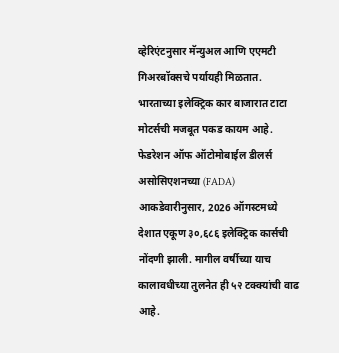व्हेरिएंटनुसार मॅन्युअल आणि एएमटी गिअरबॉक्सचे पर्यायही मिळतात.
भारताच्या इलेक्ट्रिक कार बाजारात टाटा मोटर्सची मजबूत पकड कायम आहे. फेडरेशन ऑफ ऑटोमोबाईल डीलर्स असोसिएशनच्या (FADA) आकडेवारीनुसार, 2026 ऑगस्टमध्ये देशात एकूण ३०,६८६ इलेक्ट्रिक कार्सची नोंदणी झाली. मागील वर्षीच्या याच कालावधीच्या तुलनेत ही ५२ टक्क्यांची वाढ आहे.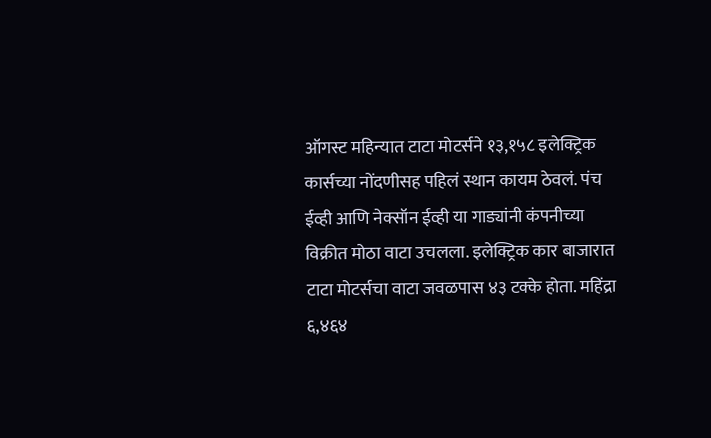ऑगस्ट महिन्यात टाटा मोटर्सने १३,१५८ इलेक्ट्रिक कार्सच्या नोंदणीसह पहिलं स्थान कायम ठेवलं. पंच ईव्ही आणि नेक्सॉन ईव्ही या गाड्यांनी कंपनीच्या विक्रीत मोठा वाटा उचलला. इलेक्ट्रिक कार बाजारात टाटा मोटर्सचा वाटा जवळपास ४३ टक्के होता. महिंद्रा ६,४६४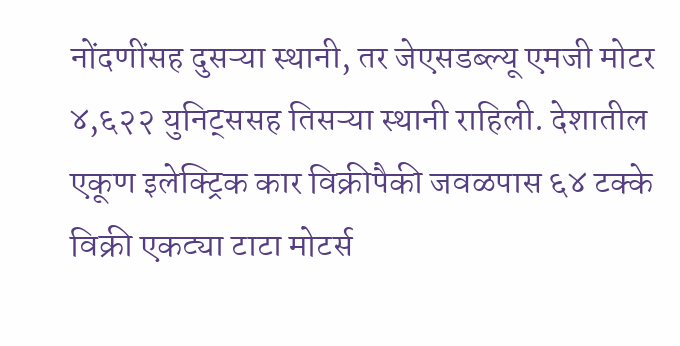नोंदणींसह दुसऱ्या स्थानी, तर जेएसडब्ल्यू एमजी मोटर ४,६२२ युनिट्ससह तिसऱ्या स्थानी राहिली. देशातील एकूण इलेक्ट्रिक कार विक्रीपैकी जवळपास ६४ टक्के विक्री एकट्या टाटा मोटर्स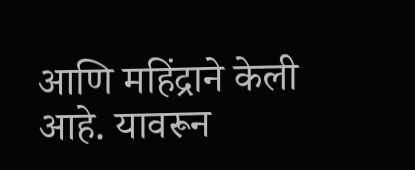आणि महिंद्राने केली आहे. यावरून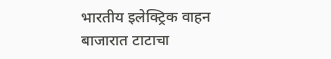भारतीय इलेक्ट्रिक वाहन बाजारात टाटाचा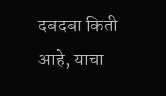दबदबा किती आहे, याचा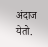अंदाज येतो.